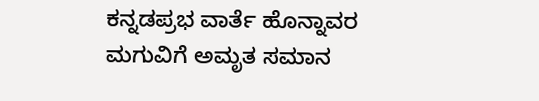ಕನ್ನಡಪ್ರಭ ವಾರ್ತೆ ಹೊನ್ನಾವರ
ಮಗುವಿಗೆ ಅಮೃತ ಸಮಾನ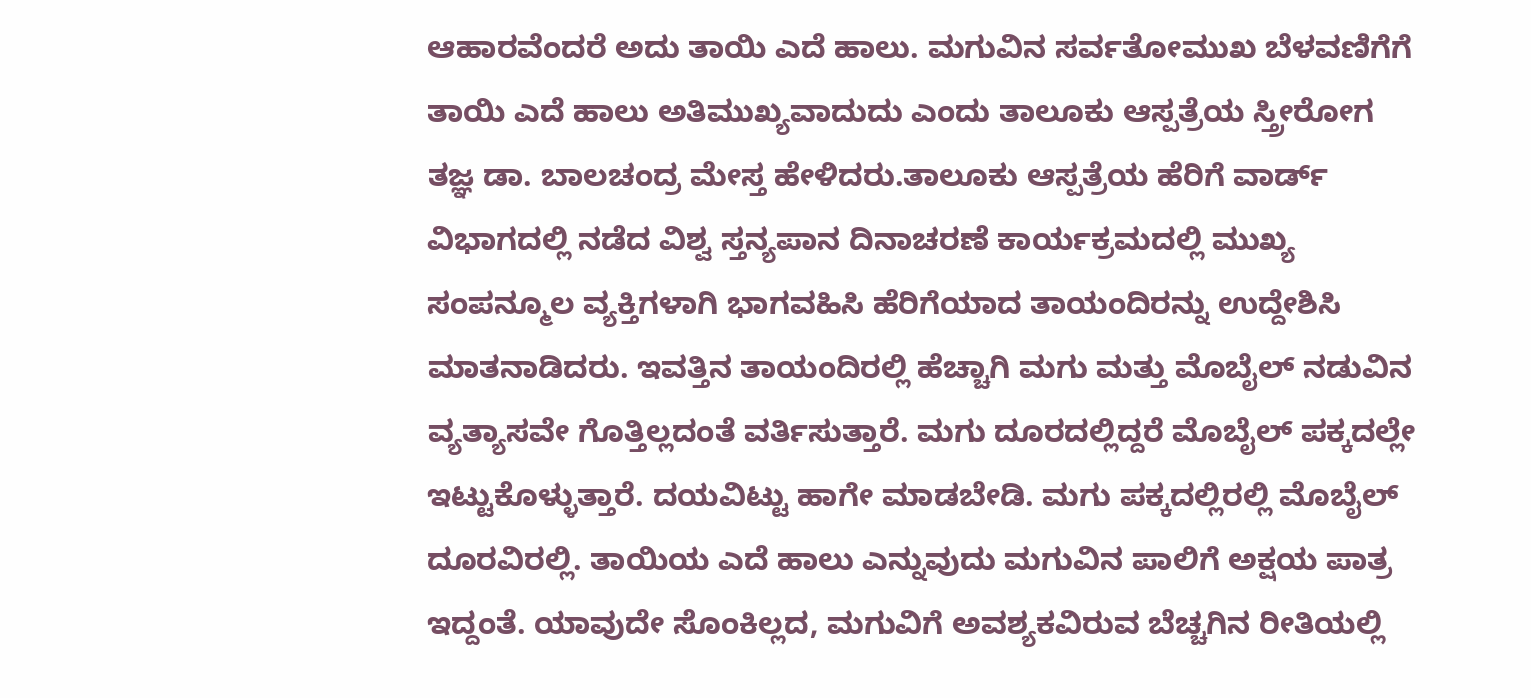ಆಹಾರವೆಂದರೆ ಅದು ತಾಯಿ ಎದೆ ಹಾಲು. ಮಗುವಿನ ಸರ್ವತೋಮುಖ ಬೆಳವಣಿಗೆಗೆ ತಾಯಿ ಎದೆ ಹಾಲು ಅತಿಮುಖ್ಯವಾದುದು ಎಂದು ತಾಲೂಕು ಆಸ್ಪತ್ರೆಯ ಸ್ತ್ರೀರೋಗ ತಜ್ಞ ಡಾ. ಬಾಲಚಂದ್ರ ಮೇಸ್ತ ಹೇಳಿದರು.ತಾಲೂಕು ಆಸ್ಪತ್ರೆಯ ಹೆರಿಗೆ ವಾರ್ಡ್ ವಿಭಾಗದಲ್ಲಿ ನಡೆದ ವಿಶ್ವ ಸ್ತನ್ಯಪಾನ ದಿನಾಚರಣೆ ಕಾರ್ಯಕ್ರಮದಲ್ಲಿ ಮುಖ್ಯ ಸಂಪನ್ಮೂಲ ವ್ಯಕ್ತಿಗಳಾಗಿ ಭಾಗವಹಿಸಿ ಹೆರಿಗೆಯಾದ ತಾಯಂದಿರನ್ನು ಉದ್ದೇಶಿಸಿ ಮಾತನಾಡಿದರು. ಇವತ್ತಿನ ತಾಯಂದಿರಲ್ಲಿ ಹೆಚ್ಚಾಗಿ ಮಗು ಮತ್ತು ಮೊಬೈಲ್ ನಡುವಿನ ವ್ಯತ್ಯಾಸವೇ ಗೊತ್ತಿಲ್ಲದಂತೆ ವರ್ತಿಸುತ್ತಾರೆ. ಮಗು ದೂರದಲ್ಲಿದ್ದರೆ ಮೊಬೈಲ್ ಪಕ್ಕದಲ್ಲೇ ಇಟ್ಟುಕೊಳ್ಳುತ್ತಾರೆ. ದಯವಿಟ್ಟು ಹಾಗೇ ಮಾಡಬೇಡಿ. ಮಗು ಪಕ್ಕದಲ್ಲಿರಲ್ಲಿ ಮೊಬೈಲ್ ದೂರವಿರಲ್ಲಿ. ತಾಯಿಯ ಎದೆ ಹಾಲು ಎನ್ನುವುದು ಮಗುವಿನ ಪಾಲಿಗೆ ಅಕ್ಷಯ ಪಾತ್ರ ಇದ್ದಂತೆ. ಯಾವುದೇ ಸೊಂಕಿಲ್ಲದ, ಮಗುವಿಗೆ ಅವಶ್ಯಕವಿರುವ ಬೆಚ್ಚಗಿನ ರೀತಿಯಲ್ಲಿ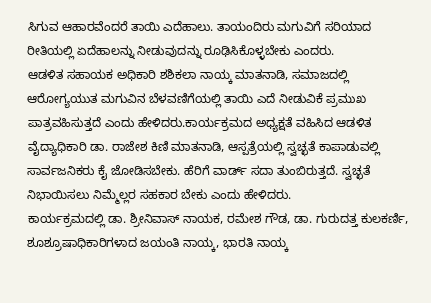ಸಿಗುವ ಆಹಾರವೆಂದರೆ ತಾಯಿ ಎದೆಹಾಲು. ತಾಯಂದಿರು ಮಗುವಿಗೆ ಸರಿಯಾದ ರೀತಿಯಲ್ಲಿ ಏದೆಹಾಲನ್ನು ನೀಡುವುದನ್ನು ರೂಢಿಸಿಕೊಳ್ಳಬೇಕು ಎಂದರು.
ಆಡಳಿತ ಸಹಾಯಕ ಅಧಿಕಾರಿ ಶಶಿಕಲಾ ನಾಯ್ಕ ಮಾತನಾಡಿ, ಸಮಾಜದಲ್ಲಿ ಆರೋಗ್ಯಯುತ ಮಗುವಿನ ಬೆಳವಣಿಗೆಯಲ್ಲಿ ತಾಯಿ ಎದೆ ನೀಡುವಿಕೆ ಪ್ರಮುಖ ಪಾತ್ರವಹಿಸುತ್ತದೆ ಎಂದು ಹೇಳಿದರು.ಕಾರ್ಯಕ್ರಮದ ಅಧ್ಯಕ್ಷತೆ ವಹಿಸಿದ ಆಡಳಿತ ವೈದ್ಯಾಧಿಕಾರಿ ಡಾ. ರಾಜೇಶ ಕಿಣಿ ಮಾತನಾಡಿ, ಆಸ್ಪತ್ರೆಯಲ್ಲಿ ಸ್ವಚ್ಛತೆ ಕಾಪಾಡುವಲ್ಲಿ ಸಾರ್ವಜನಿಕರು ಕೈ ಜೋಡಿಸಬೇಕು. ಹೆರಿಗೆ ವಾರ್ಡ್ ಸದಾ ತುಂಬಿರುತ್ತದೆ. ಸ್ವಚ್ಛತೆ ನಿಭಾಯಿಸಲು ನಿಮ್ಮೆಲ್ಲರ ಸಹಕಾರ ಬೇಕು ಎಂದು ಹೇಳಿದರು.
ಕಾರ್ಯಕ್ರಮದಲ್ಲಿ ಡಾ. ಶ್ರೀನಿವಾಸ್ ನಾಯಕ, ರಮೇಶ ಗೌಡ, ಡಾ. ಗುರುದತ್ತ ಕುಲಕರ್ಣಿ, ಶೂಶ್ರೂಷಾಧಿಕಾರಿಗಳಾದ ಜಯಂತಿ ನಾಯ್ಕ, ಭಾರತಿ ನಾಯ್ಕ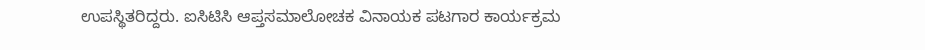ಉಪಸ್ಥಿತರಿದ್ದರು. ಐಸಿಟಿಸಿ ಆಪ್ತಸಮಾಲೋಚಕ ವಿನಾಯಕ ಪಟಗಾರ ಕಾರ್ಯಕ್ರಮ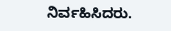ನಿರ್ವಹಿಸಿದರು.